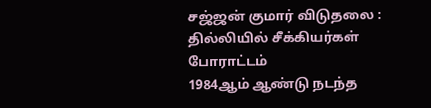சஜ்ஜன் குமார் விடுதலை : தில்லியில் சீக்கியர்கள் போராட்டம்
1984ஆம் ஆண்டு நடந்த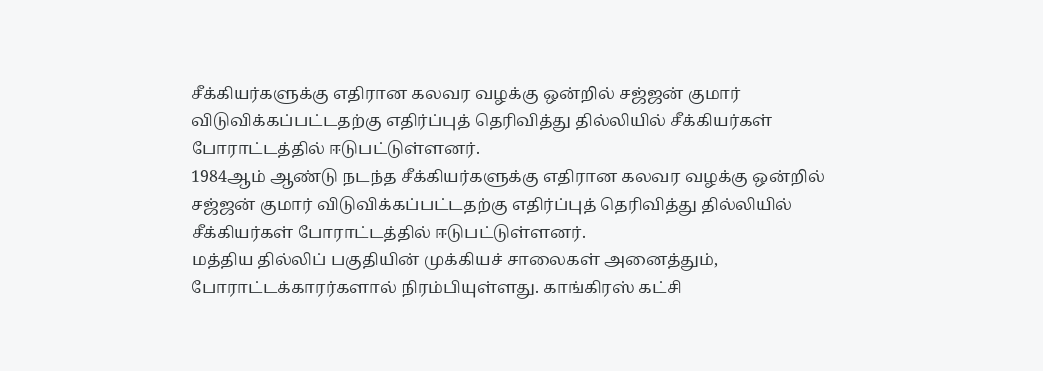சீக்கியர்களுக்கு எதிரான கலவர வழக்கு ஒன்றில் சஜ்ஜன் குமார் விடுவிக்கப்பட்டதற்கு எதிர்ப்புத் தெரிவித்து தில்லியில் சீக்கியர்கள் போராட்டத்தில் ஈடுபட்டுள்ளனர்.
1984ஆம் ஆண்டு நடந்த சீக்கியர்களுக்கு எதிரான கலவர வழக்கு ஒன்றில் சஜ்ஜன் குமார் விடுவிக்கப்பட்டதற்கு எதிர்ப்புத் தெரிவித்து தில்லியில் சீக்கியர்கள் போராட்டத்தில் ஈடுபட்டுள்ளனர்.
மத்திய தில்லிப் பகுதியின் முக்கியச் சாலைகள் அனைத்தும், போராட்டக்காரர்களால் நிரம்பியுள்ளது. காங்கிரஸ் கட்சி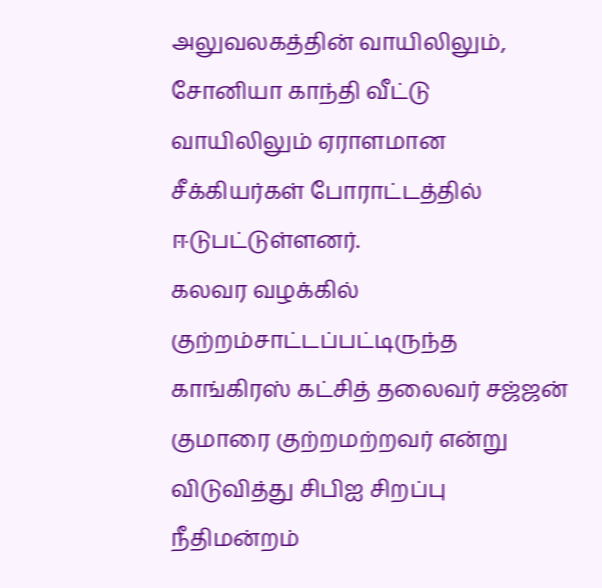அலுவலகத்தின் வாயிலிலும், சோனியா காந்தி வீட்டு வாயிலிலும் ஏராளமான சீக்கியர்கள் போராட்டத்தில் ஈடுபட்டுள்ளனர்.
கலவர வழக்கில் குற்றம்சாட்டப்பட்டிருந்த காங்கிரஸ் கட்சித் தலைவர் சஜ்ஜன் குமாரை குற்றமற்றவர் என்று விடுவித்து சிபிஐ சிறப்பு நீதிமன்றம்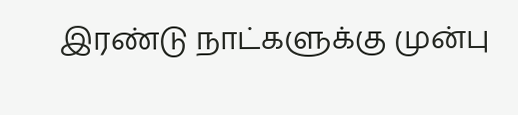இரண்டு நாட்களுக்கு முன்பு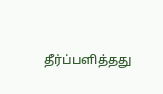தீர்ப்பளித்தது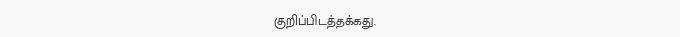குறிப்பிடத்தக்கது.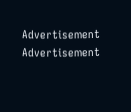Advertisement
Advertisement